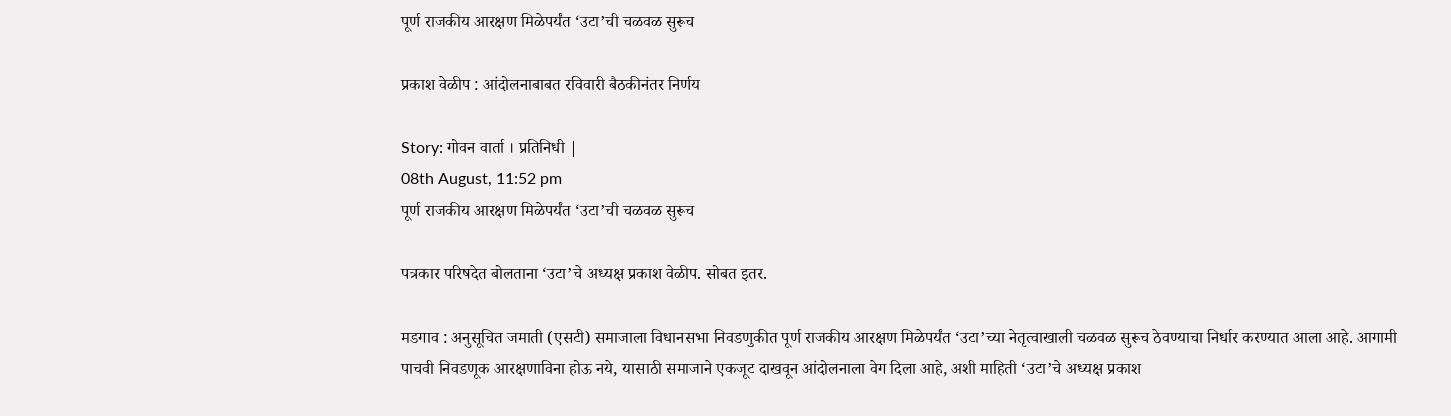पूर्ण राजकीय आरक्षण मिळेपर्यंत ‘उटा’ची चळवळ सुरूच

प्रकाश वेळीप : आंदोलनाबाबत रविवारी बैठकीनंतर निर्णय

Story: गोवन वार्ता । प्रतिनिधी |
08th August, 11:52 pm
पूर्ण राजकीय आरक्षण मिळेपर्यंत ‘उटा’ची चळवळ सुरूच

पत्रकार परिषदेत बोलताना ‘उटा’चे अध्यक्ष प्रकाश वेळीप. सोबत इतर.

मडगाव : अनुसूचित जमाती (एसटी) समाजाला विधानसभा निवडणुकीत पूर्ण राजकीय आरक्षण मिळेपर्यंत ‘उटा’च्या नेतृत्वाखाली चळवळ सुरूच ठेवण्याचा निर्धार करण्यात आला आहे. आगामी पाचवी निवडणूक आरक्षणाविना होऊ नये, यासाठी समाजाने एकजूट दाखवून आंदोलनाला वेग दिला आहे, अशी माहिती ‘उटा’चे अध्यक्ष प्रकाश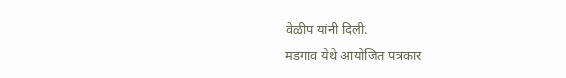वेळीप यांनी दिली.
मडगाव येथे आयोजित पत्रकार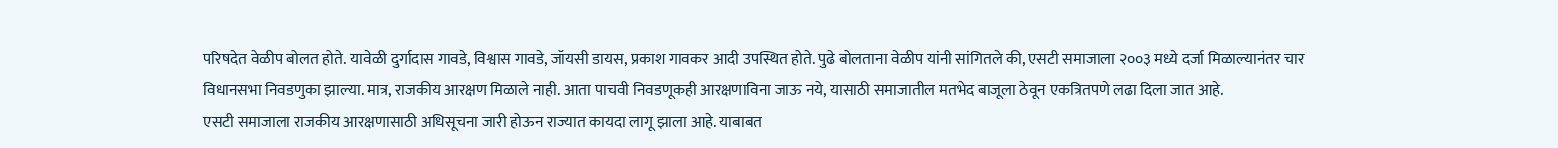परिषदेत वेळीप बोलत होते. यावेळी दुर्गादास गावडे, विश्वास गावडे, जॉयसी डायस, प्रकाश गावकर आदी उपस्थित होते. पुढे बोलताना वेळीप यांनी सांगितले की, एसटी समाजाला २००३ मध्ये दर्जा मिळाल्यानंतर चार विधानसभा निवडणुका झाल्या. मात्र, राजकीय आरक्षण मिळाले नाही. आता पाचवी निवडणूकही आरक्षणाविना जाऊ नये, यासाठी समाजातील मतभेद बाजूला ठेवून एकत्रितपणे लढा दिला जात आहे.
एसटी समाजाला राजकीय आरक्षणासाठी अधिसूचना जारी होऊन राज्यात कायदा लागू झाला आहे. याबाबत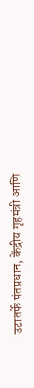उटातर्फे पंतप्रधान, केंद्रीय गृहमंत्री आणि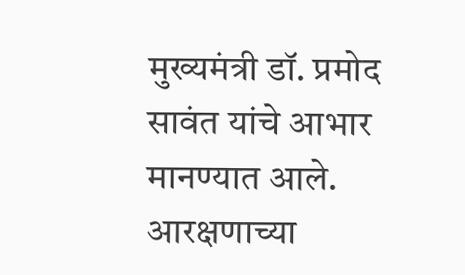मुख्यमंत्री डॉ. प्रमोद सावंत यांचे आभार मानण्यात आले. आरक्षणाच्या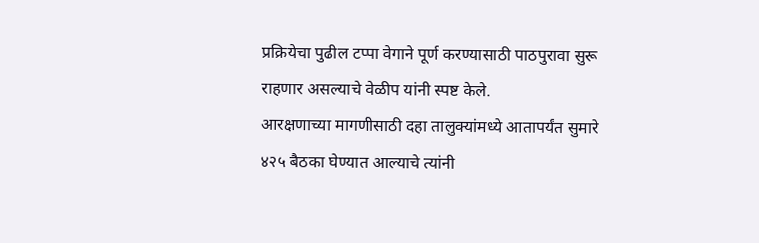प्रक्रियेचा पुढील टप्पा वेगाने पूर्ण करण्यासाठी पाठपुरावा सुरू राहणार असल्याचे वेळीप यांनी स्पष्ट केले.
आरक्षणाच्या मागणीसाठी दहा तालुक्यांमध्ये आतापर्यंत सुमारे ४२५ बैठका घेण्यात आल्याचे त्यांनी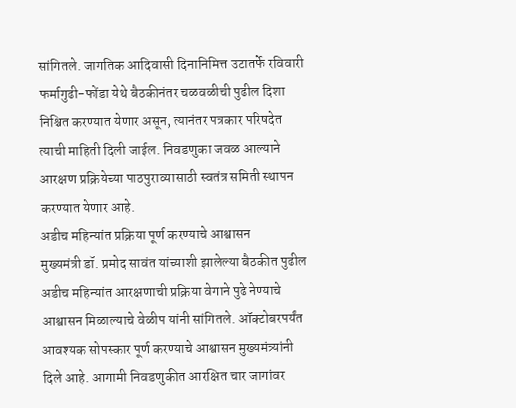सांगितले. जागतिक आदिवासी दिनानिमित्त उटातर्फे रविवारी फर्मागुढी-फोंडा येथे बैठकीनंतर चळवळीची पुढील दिशा निश्चित करण्यात येणार असून, त्यानंतर पत्रकार परिषदेत त्याची माहिती दिली जाईल. निवडणुका जवळ आल्याने आरक्षण प्रक्रियेच्या पाठपुराव्यासाठी स्वतंत्र समिती स्थापन करण्यात येणार आहे.
अडीच महिन्यांत प्रक्रिया पूर्ण करण्याचे आश्वासन
मुख्यमंत्री डॉ. प्रमोद सावंत यांच्याशी झालेल्या बैठकीत पुढील अडीच महिन्यांत आरक्षणाची प्रक्रिया वेगाने पुढे नेण्याचे आश्वासन मिळाल्याचे वेळीप यांनी सांगितले. ऑक्टोबरपर्यंत आवश्यक सोपस्कार पूर्ण करण्याचे आश्वासन मुख्यमंत्र्यांनी दिले आहे. आगामी निवडणुकीत आरक्षित चार जागांवर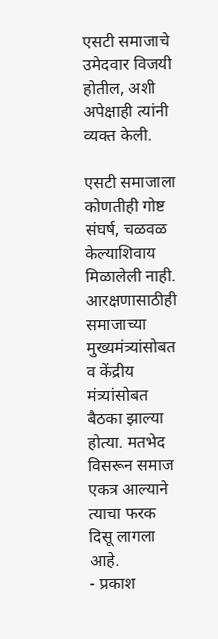एसटी समाजाचे उमेदवार विजयी होतील, अशी अपेक्षाही त्यांनी व्यक्त केली.

एसटी समाजाला कोणतीही गोष्ट संघर्ष, चळवळ केल्याशिवाय मिळालेली नाही. आरक्षणासाठीही समाजाच्या मुख्यमंत्र्यांसोबत व केंद्रीय मंत्र्यांसोबत बैठका झाल्या होत्या. मतभेद विसरून समाज एकत्र आल्याने त्याचा फरक दिसू लागला आहे.
- प्रकाश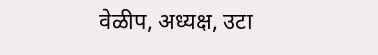वेळीप, अध्यक्ष, उटा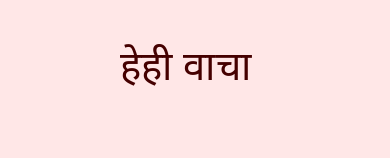हेही वाचा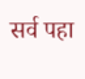सर्व पहा